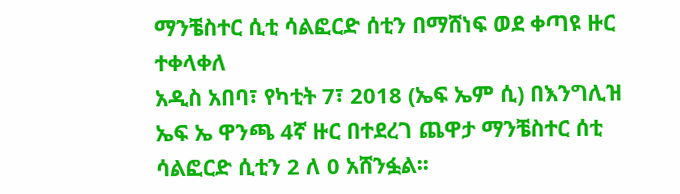ማንቼስተር ሲቲ ሳልፎርድ ሰቲን በማሸነፍ ወደ ቀጣዩ ዙር ተቀላቀለ
አዲስ አበባ፣ የካቲት 7፣ 2018 (ኤፍ ኤም ሲ) በእንግሊዝ ኤፍ ኤ ዋንጫ 4ኛ ዙር በተደረገ ጨዋታ ማንቼስተር ሰቲ ሳልፎርድ ሲቲን 2 ለ 0 አሸንፏል፡፡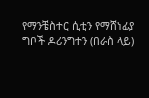የማንቼስተር ሲቲን የማሸነፊያ ግቦች ዶሪንግተን (በራስ ላይ)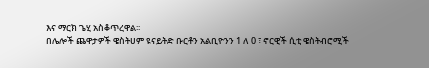እና ማርክ ጌሂ አስቆጥረዋል፡፡
በሌሎች ጨዋታዎች ዌስትሀም ዩናይትድ ቡርቶን አልቢዮንን 1 ለ 0 ፣ ኖርዊች ሲቲ ዌስትብሮሚች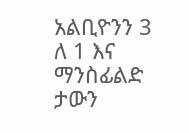አልቢዮንን 3 ለ 1 እና ማንስፊልድ ታውን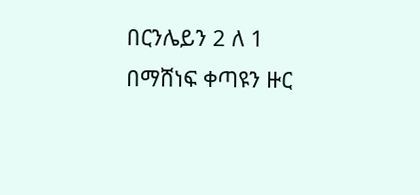በርንሌይን 2 ለ 1 በማሸነፍ ቀጣዩን ዙር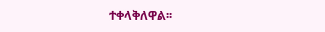ተቀላቅለዋል፡፡